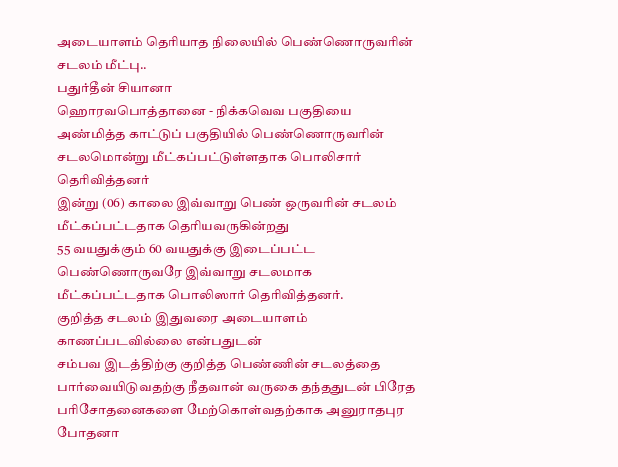அடையாளம் தெரியாத நிலையில் பெண்ணொருவரின் சடலம் மீட்பு..
பதுர்தீன் சியானா
ஹொரவபொத்தானை - நிக்கவெவ பகுதியை அண்மித்த காட்டுப் பகுதியில் பெண்ணொருவரின் சடலமொன்று மீட்கப்பட்டுள்ளதாக பொலிசார் தெரிவித்தனர்
இன்று (06) காலை இவ்வாறு பெண் ஒருவரின் சடலம் மீட்கப்பட்டதாக தெரியவருகின்றது
55 வயதுக்கும் 60 வயதுக்கு இடைப்பட்ட பெண்ணொருவரே இவ்வாறு சடலமாக மீட்கப்பட்டதாக பொலிஸார் தெரிவித்தனர்.
குறித்த சடலம் இதுவரை அடையாளம் காணப்படவில்லை என்பதுடன்
சம்பவ இடத்திற்கு குறித்த பெண்ணின் சடலத்தை பார்வையிடுவதற்கு நீதவான் வருகை தந்ததுடன் பிரேத பரிசோதனைகளை மேற்கொள்வதற்காக அனுராதபுர போதனா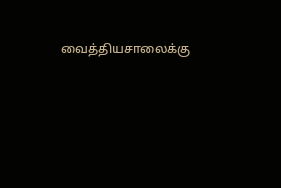வைத்தியசாலைக்கு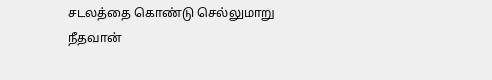சடலத்தை கொண்டு செல்லுமாறு நீதவான்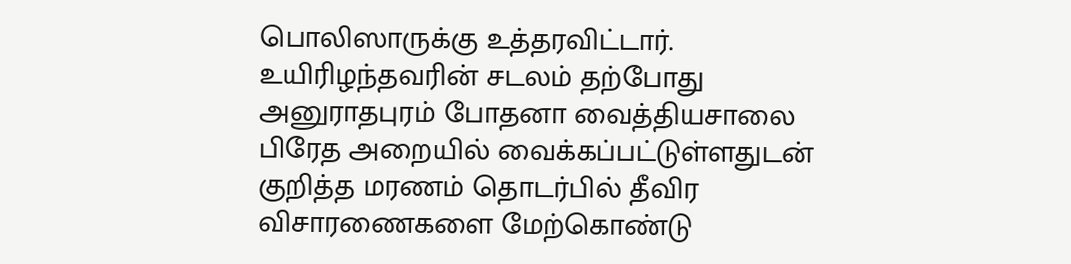பொலிஸாருக்கு உத்தரவிட்டார்.
உயிரிழந்தவரின் சடலம் தற்போது அனுராதபுரம் போதனா வைத்தியசாலை பிரேத அறையில் வைக்கப்பட்டுள்ளதுடன் குறித்த மரணம் தொடர்பில் தீவிர விசாரணைகளை மேற்கொண்டு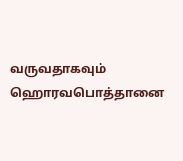வருவதாகவும் ஹொரவபொத்தானை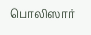பொலிஸார்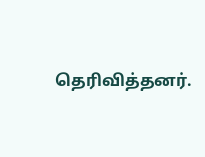தெரிவித்தனர்.